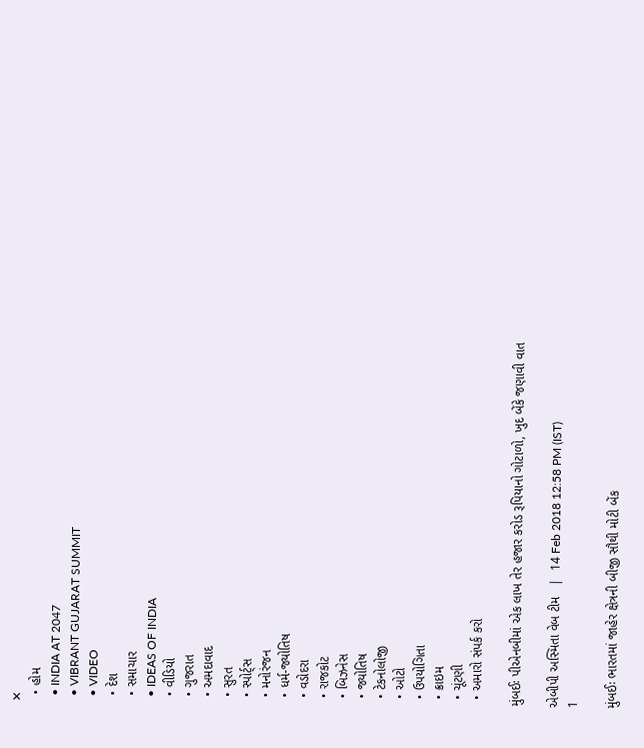✕
  • હોમ
  • INDIA AT 2047
  • VIBRANT GUJARAT SUMMIT
  • VIDEO
  • દેશ
  • સમાચાર
  • IDEAS OF INDIA
  • વીડિયો
  • ગુજરાત
  • અમદાવાદ
  • સુરત
  • સ્પોર્ટ્સ
  • મનોરંજન
  • ધર્મ-જ્યોતિષ
  • વડોદરા
  • રાજકોટ
  • બિઝનેસ
  • જ્યોતિષ
  • ટેકનોલોજી
  • ઓટો
  • ઉપયોગિતા
  • ક્રાઇમ
  • ચૂંટણી
  • અમારો સંપર્ક કરો

મુંબઈઃ પીએનબીમાં એક લાખ તેર હજાર કરોડ રૂપિયાનો ગોટાળો, ખુદ બેંકે જણાવી વાત

એબીપી અસ્મિતા વેબ ટીમ   |  14 Feb 2018 12:58 PM (IST)
1

મુંબઈઃ ભારતમાં જાહેર ક્ષેત્રની બીજી સૌથી મોટી બેંક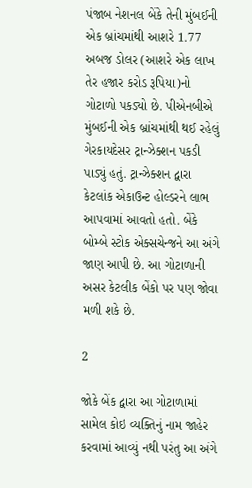પંજાબ નેશનલ બેંકે તેની મુંબઈની એક બ્રાંચમાંથી આશરે 1.77 અબજ ડોલર (આશરે એક લાખ તેર હજાર કરોડ રૂપિયા)નો ગોટાળો પકડ્યો છે. પીએનબીએ મુંબઈની એક બ્રાંચમાંથી થઈ રહેલું ગેરકાયદેસર ટ્રાન્ઝેક્શન પકડી પાડ્યું હતું. ટ્રાન્ઝેક્શન દ્વારા કેટલાંક એકાઉન્ટ હોલ્ડરને લાભ આપવામાં આવતો હતો. બેંકે બોમ્બે સ્ટોક એક્સચેન્જને આ અંગે જાણ આપી છે. આ ગોટાળાની અસર કેટલીક બેંકો પર પણ જોવા મળી શકે છે.

2

જોકે બેંક દ્વારા આ ગોટાળામાં સામેલ કોઇ વ્યક્તિનું નામ જાહેર કરવામાં આવ્યું નથી પરંતુ આ અંગે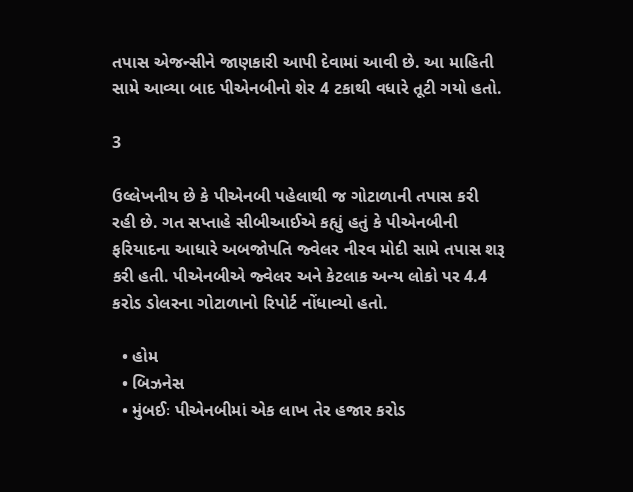તપાસ એજન્સીને જાણકારી આપી દેવામાં આવી છે. આ માહિતી સામે આવ્યા બાદ પીએનબીનો શેર 4 ટકાથી વધારે તૂટી ગયો હતો.

3

ઉલ્લેખનીય છે કે પીએનબી પહેલાથી જ ગોટાળાની તપાસ કરી રહી છે. ગત સપ્તાહે સીબીઆઈએ કહ્યું હતું કે પીએનબીની ફરિયાદના આધારે અબજોપતિ જ્વેલર નીરવ મોદી સામે તપાસ શરૂ કરી હતી. પીએનબીએ જ્વેલર અને કેટલાક અન્ય લોકો પર 4.4 કરોડ ડોલરના ગોટાળાનો રિપોર્ટ નોંધાવ્યો હતો.

  • હોમ
  • બિઝનેસ
  • મુંબઈઃ પીએનબીમાં એક લાખ તેર હજાર કરોડ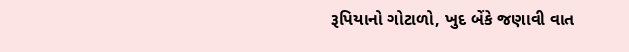રૂપિયાનો ગોટાળો, ખુદ બેંકે જણાવી વાત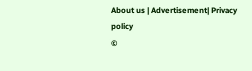About us | Advertisement| Privacy policy
©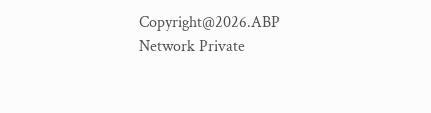Copyright@2026.ABP Network Private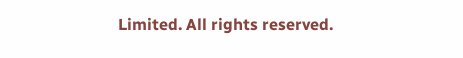Limited. All rights reserved.